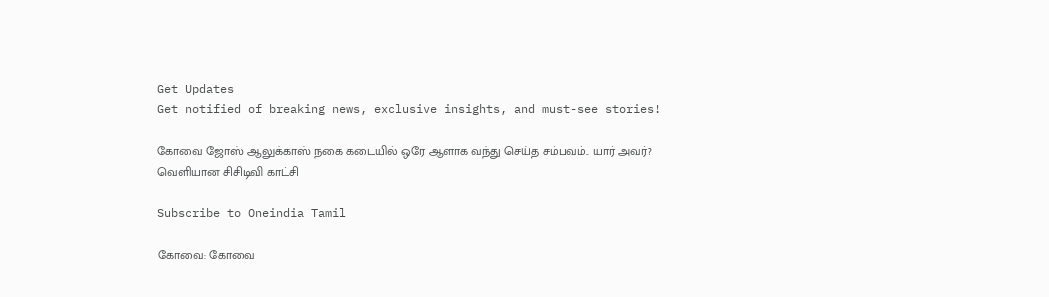Get Updates
Get notified of breaking news, exclusive insights, and must-see stories!

கோவை ஜோஸ் ஆலுக்காஸ் நகை கடையில் ஒரே ஆளாக வந்து செய்த சம்பவம்.. யார் அவர்? வெளியான சிசிடிவி காட்சி

Subscribe to Oneindia Tamil

கோவை: கோவை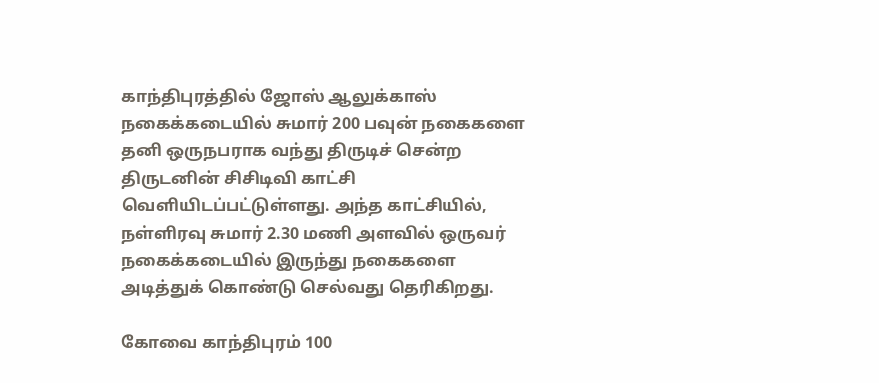காந்திபுரத்தில் ஜோஸ் ஆலுக்காஸ் நகைக்கடையில் சுமார் 200 பவுன் நகைகளை தனி ஒருநபராக வந்து திருடிச் சென்ற திருடனின் சிசிடிவி காட்சி வெளியிடப்பட்டுள்ளது. அந்த காட்சியில், நள்ளிரவு சுமார் 2.30 மணி அளவில் ஒருவர் நகைக்கடையில் இருந்து நகைகளை அடித்துக் கொண்டு செல்வது தெரிகிறது.

கோவை காந்திபுரம் 100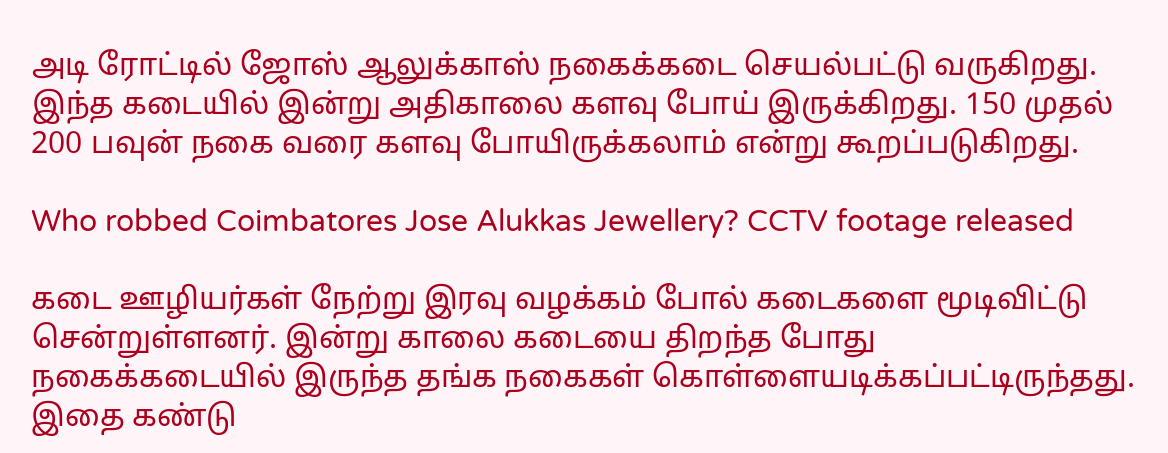அடி ரோட்டில் ஜோஸ் ஆலுக்காஸ் நகைக்கடை செயல்பட்டு வருகிறது. இந்த கடையில் இன்று அதிகாலை களவு போய் இருக்கிறது. 150 முதல் 200 பவுன் நகை வரை களவு போயிருக்கலாம் என்று கூறப்படுகிறது.

Who robbed Coimbatores Jose Alukkas Jewellery? CCTV footage released

கடை ஊழியர்கள் நேற்று இரவு வழக்கம் போல் கடைகளை மூடிவிட்டு சென்றுள்ளனர். இன்று காலை கடையை திறந்த போது நகைக்கடையில் இருந்த தங்க நகைகள் கொள்ளையடிக்கப்பட்டிருந்தது. இதை கண்டு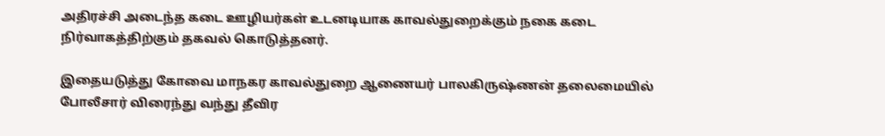அதிரச்சி அடைந்த கடை ஊழியர்கள் உடனடியாக காவல்துறைக்கும் நகை கடை நிர்வாகத்திற்கும் தகவல் கொடுத்தனர்.

இதையடுத்து கோவை மாநகர காவல்துறை ஆணையர் பாலகிருஷ்ணன் தலைமையில் போலீசார் விரைந்து வந்து தீவிர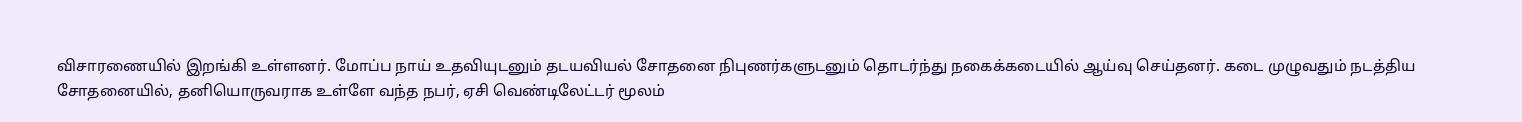விசாரணையில் இறங்கி உள்ளனர். மோப்ப நாய் உதவியுடனும் தடயவியல் சோதனை நிபுணர்களுடனும் தொடர்ந்து நகைக்கடையில் ஆய்வு செய்தனர். கடை முழுவதும் நடத்திய சோதனையில், தனியொருவராக உள்ளே வந்த நபர், ஏசி வெண்டிலேட்டர் மூலம்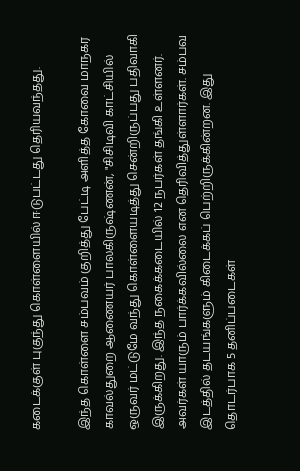கடைக்குள் புகுந்து கொள்ளையில் ஈடுபட்டது தெரியவந்தது.

இந்த கொள்ளை சம்பவம் குறித்து பேட்டி அளித்த கோவை மாநகர காவல்துறை ஆணையர் பாலகிருஷ்ணன், "சிசிடிவி காட்சியில் ஒருவர் மட்டுமே வந்து கொள்ளையடித்து சென்றிருப்பது பதிவாகி இருக்கிறது. இந்த நகைக்கடையில் 12 நபர்கள் தங்கி உள்ளனர். அவர்கள் யாரும் பார்க்கவில்லை என தெரிவித்துள்ளார்கள். சம்பவ இடத்தில் தடயங்களும் கிடைக்கப் பெற்றிருக்கின்றன. இது தொடர்பாக 5 தனிப்படைகள்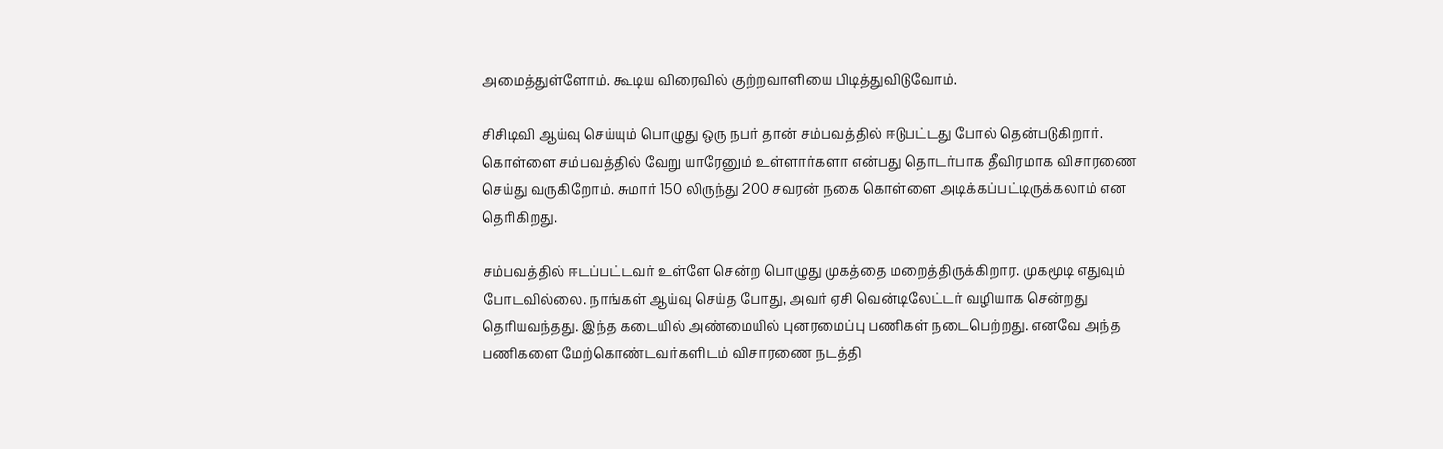அமைத்துள்ளோம். கூடிய விரைவில் குற்றவாளியை பிடித்துவிடுவோம்.

சிசிடிவி ஆய்வு செய்யும் பொழுது ஒரு நபர் தான் சம்பவத்தில் ஈடுபட்டது போல் தென்படுகிறார். கொள்ளை சம்பவத்தில் வேறு யாரேனும் உள்ளார்களா என்பது தொடர்பாக தீவிரமாக விசாரணை செய்து வருகிறோம். சுமார் 150 லிருந்து 200 சவரன் நகை கொள்ளை அடிக்கப்பட்டிருக்கலாம் என தெரிகிறது.

சம்பவத்தில் ஈடப்பட்டவர் உள்ளே சென்ற பொழுது முகத்தை மறைத்திருக்கிறார. முகமூடி எதுவும் போடவில்லை. நாங்கள் ஆய்வு செய்த போது, அவர் ஏசி வென்டிலேட்டர் வழியாக சென்றது தெரியவந்தது. இந்த கடையில் அண்மையில் புனரமைப்பு பணிகள் நடைபெற்றது. எனவே அந்த பணிகளை மேற்கொண்டவர்களிடம் விசாரணை நடத்தி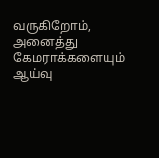வருகிறோம், அனைத்து கேமராக்களையும் ஆய்வு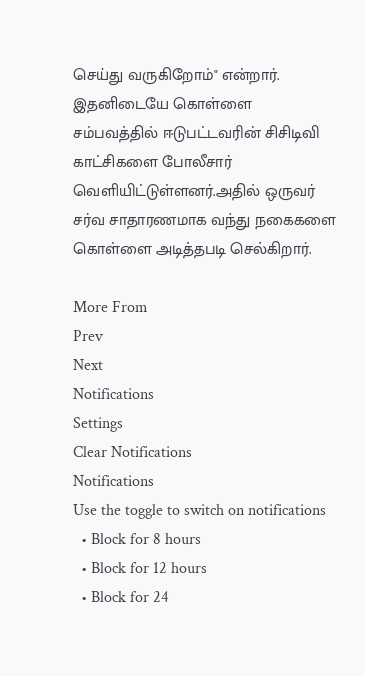செய்து வருகிறோம்" என்றார். இதனிடையே கொள்ளை சம்பவத்தில் ஈடுபட்டவரின் சிசிடிவி காட்சிகளை போலீசார் வெளியிட்டுள்ளனர்.அதில் ஒருவர் சர்வ சாதாரணமாக வந்து நகைகளை கொள்ளை அடித்தபடி செல்கிறார்.

More From
Prev
Next
Notifications
Settings
Clear Notifications
Notifications
Use the toggle to switch on notifications
  • Block for 8 hours
  • Block for 12 hours
  • Block for 24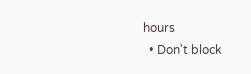hours
  • Don't block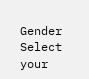Gender
Select your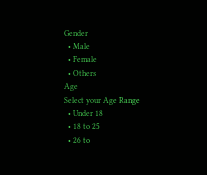Gender
  • Male
  • Female
  • Others
Age
Select your Age Range
  • Under 18
  • 18 to 25
  • 26 to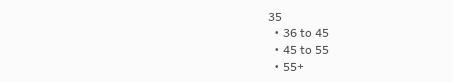35
  • 36 to 45
  • 45 to 55
  • 55+